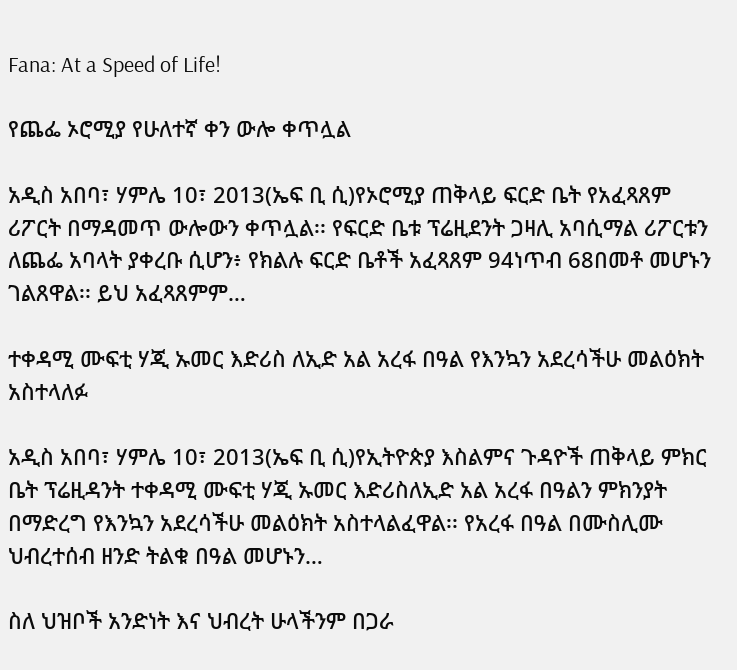Fana: At a Speed of Life!

የጨፌ ኦሮሚያ የሁለተኛ ቀን ውሎ ቀጥሏል

አዲስ አበባ፣ ሃምሌ 10፣ 2013(ኤፍ ቢ ሲ)የኦሮሚያ ጠቅላይ ፍርድ ቤት የአፈጻጸም ሪፖርት በማዳመጥ ውሎውን ቀጥሏል፡፡ የፍርድ ቤቱ ፕሬዚደንት ጋዛሊ አባሲማል ሪፖርቱን ለጨፌ አባላት ያቀረቡ ሲሆን፥ የክልሉ ፍርድ ቤቶች አፈጻጸም 94ነጥብ 68በመቶ መሆኑን ገልጸዋል፡፡ ይህ አፈጻጸምም…

ተቀዳሚ ሙፍቲ ሃጂ ኡመር እድሪስ ለኢድ አል አረፋ በዓል የእንኳን አደረሳችሁ መልዕክት አስተላለፉ

አዲስ አበባ፣ ሃምሌ 10፣ 2013(ኤፍ ቢ ሲ)የኢትዮጵያ እስልምና ጉዳዮች ጠቅላይ ምክር ቤት ፕሬዚዳንት ተቀዳሚ ሙፍቲ ሃጂ ኡመር እድሪስለኢድ አል አረፋ በዓልን ምክንያት በማድረግ የእንኳን አደረሳችሁ መልዕክት አስተላልፈዋል፡፡ የአረፋ በዓል በሙስሊሙ ህብረተሰብ ዘንድ ትልቁ በዓል መሆኑን…

ስለ ህዝቦች አንድነት እና ህብረት ሁላችንም በጋራ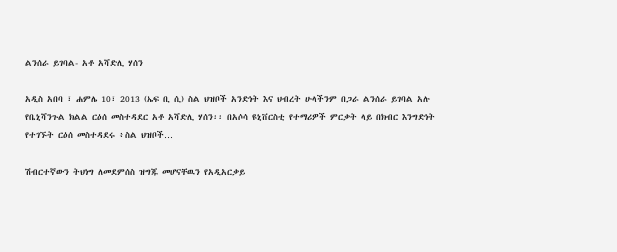ልንሰራ ይገባል- አቶ አሻድሊ ሃሰን

አዲስ አበባ ፣ ሐምሌ 10፣ 2013 (ኤፍ ቢ ሲ) ስል ህዝቦች አንድነት እና ህብረት ሁላችንም በጋራ ልንሰራ ይገባል አሉ የቤኒሻንጉል ክልል ርዕሰ መስተዳደር አቶ አሻድሊ ሃሰን፡፡ በአሶሳ ዩኒቨርስቲ የተማሪዎች ምርቃት ላይ በክብር እንግድነት የተገኙት ርዕሰ መስተዳደሩ ፥ስል ህዝቦች…

ሽብርተኛውን ትህነግ ለመደምሰስ ዝግጁ መሆናቸዉን የአዲአርቃይ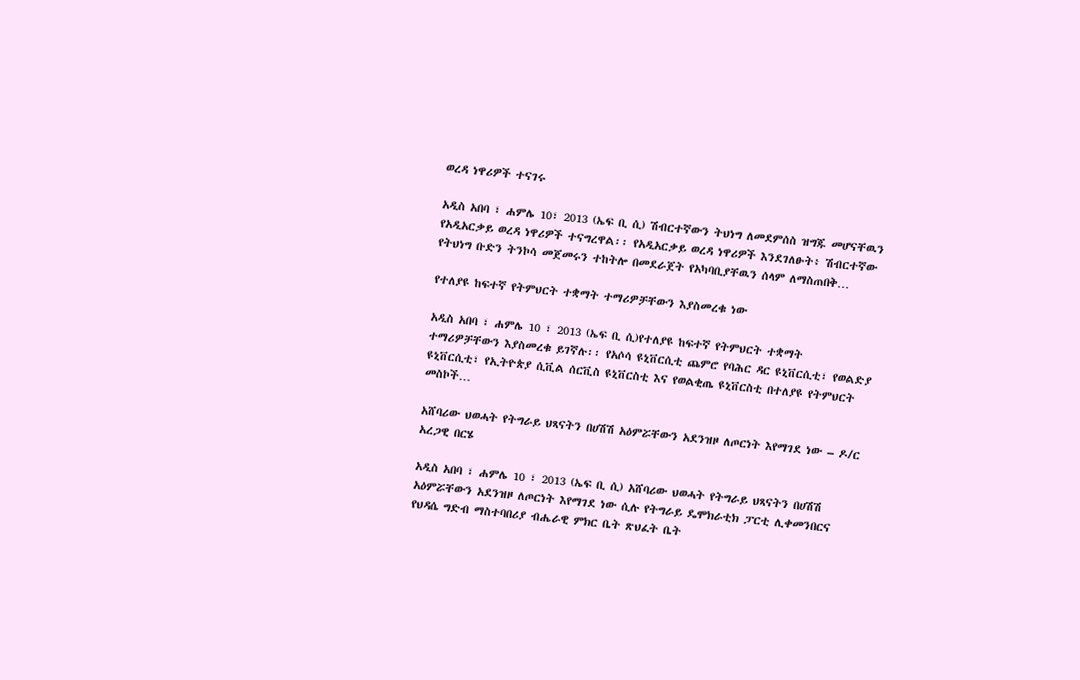ወረዳ ነዋሪዎች ተናገሩ

አዲስ አበባ ፣ ሐምሌ 10፣ 2013 (ኤፍ ቢ ሲ) ሽብርተኛውን ትህነግ ለመደምሰስ ዝግጁ መሆናቸዉን የአዲአርቃይ ወረዳ ነዋሪዎች ተናግረዋል፡፡ የአዲአርቃይ ወረዳ ነዋሪዎች እንደገለፁት፥ ሽብርተኛው የትህነግ ቡድን ትንኮሳ መጀመሩን ተከትሎ በመደራጀት የአካባቢያቸዉን ሰላም ለማስጠበቅ…

የተለያዩ ከፍተኛ የትምህርት ተቋማት ተማሪዎቻቸውን እያስመረቁ ነው

አዲስ አበባ ፣ ሐምሌ 10 ፣ 2013 (ኤፍ ቢ ሲ)የተለያዩ ከፍተኛ የትምህርት ተቋማት ተማሪዎቻቸውን እያስመረቁ ይገኛሉ፡፡ የአሶሳ ዩኒቨርሲቲ ጨምሮ የባሕር ዳር ዩኒቨርሲቲ፣ የወልድያ ዩኒቨርሲቲ፣ የኢትዮጵያ ሲቪል ሰርቪስ ዩኒቨርስቲ እና የወልቂጤ ዩኒቨርስቲ በተለያዩ የትምህርት መስኮች…

አሸባሪው ህወሓት የትግራይ ህጻናትን በሀሽሽ አዕምሯቸውን አደንዝዞ ለጦርነት እየማገደ ነው – ዶ/ር አረጋዊ በርሄ

አዲስ አበባ ፣ ሐምሌ 10 ፣ 2013 (ኤፍ ቢ ሲ) አሸባሪው ህወሓት የትግራይ ህጻናትን በሀሽሽ አዕምሯቸውን አደንዝዞ ለጦርነት እየማገደ ነው ሲሉ የትግራይ ዴሞክራቲክ ፓርቲ ሊቀመንበርና የህዳሴ ግድብ ማስተባበሪያ ብሔራዊ ምክር ቤት ጽህፈት ቤት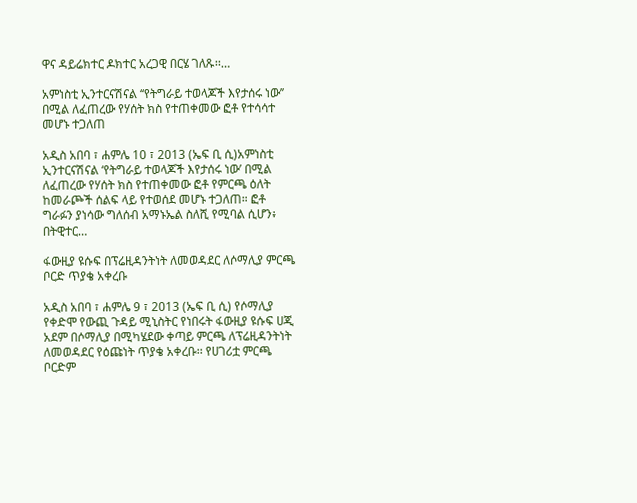ዋና ዳይሬክተር ዶክተር አረጋዊ በርሄ ገለጹ፡፡…

አምነስቲ ኢንተርናሽናል ‘‘የትግራይ ተወላጆች እየታሰሩ ነው’’ በሚል ለፈጠረው የሃሰት ክስ የተጠቀመው ፎቶ የተሳሳተ መሆኑ ተጋለጠ

አዲስ አበባ ፣ ሐምሌ 10 ፣ 2013 (ኤፍ ቢ ሲ)አምነስቲ ኢንተርናሽናል ‘የትግራይ ተወላጆች እየታሰሩ ነው’ በሚል ለፈጠረው የሃሰት ክስ የተጠቀመው ፎቶ የምርጫ ዕለት ከመራጮች ሰልፍ ላይ የተወሰደ መሆኑ ተጋለጠ። ፎቶ ግራፉን ያነሳው ግለሰብ አማኑኤል ስለሺ የሚባል ሲሆን፥ በትዊተር…

ፋውዚያ ዩሱፍ በፕሬዚዳንትነት ለመወዳደር ለሶማሊያ ምርጫ ቦርድ ጥያቄ አቀረቡ

አዲስ አበባ ፣ ሐምሌ 9 ፣ 2013 (ኤፍ ቢ ሲ) የሶማሊያ የቀድሞ የውጪ ጉዳይ ሚኒስትር የነበሩት ፋውዚያ ዩሱፍ ሀጂ አደም በሶማሊያ በሚካሄደው ቀጣይ ምርጫ ለፕሬዚዳንትነት ለመወዳደር የዕጩነት ጥያቄ አቀረቡ፡፡ የሀገሪቷ ምርጫ ቦርድም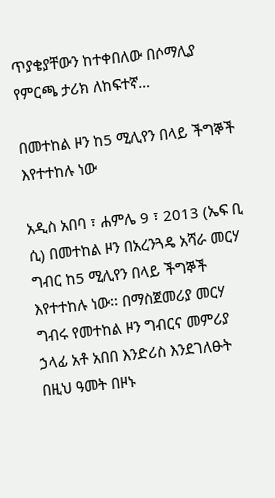ጥያቄያቸውን ከተቀበለው በሶማሊያ የምርጫ ታሪክ ለከፍተኛ…

በመተከል ዞን ከ5 ሚሊየን በላይ ችግኞች እየተተከሉ ነው

አዲስ አበባ ፣ ሐምሌ 9 ፣ 2013 (ኤፍ ቢ ሲ) በመተከል ዞን በአረንጓዴ አሻራ መርሃ ግብር ከ5 ሚሊየን በላይ ችግኞች እየተተከሉ ነው፡፡ በማስጀመሪያ መርሃ ግብሩ የመተከል ዞን ግብርና መምሪያ ኃላፊ አቶ አበበ እንድሪስ እንደገለፁት በዚህ ዓመት በዞኑ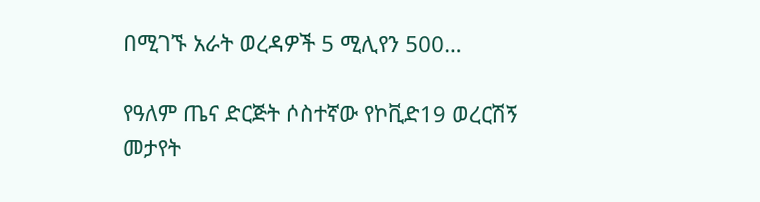በሚገኙ አራት ወረዳዎች 5 ሚሊየን 500…

የዓለም ጤና ድርጅት ሶስተኛው የኮቪድ19 ወረርሽኝ መታየት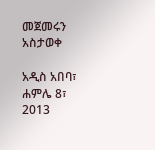መጀመሩን አስታወቀ

አዲስ አበባ፣ ሐምሌ 8፣ 2013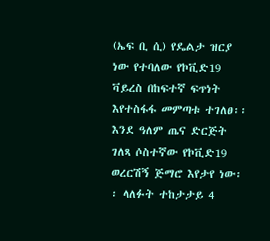(ኤፍ ቢ ሲ) የዴልታ ዝርያ ነው የተባለው የኮቪድ19 ቫይረስ በከፍተኛ ፍጥነት እየተስፋፋ መምጣቱ ተገለፀ፡፡ እንደ ዓለም ጤና ድርጅት ገለጻ ሶስተኛው የኮቪድ19 ወረርሽኝ ጅማሮ እየታየ ነው፡፡ ላለፉት ተከታታይ 4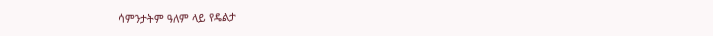ሳምንታትም ዓለም ላይ የዴልታ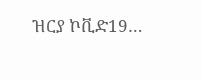ዝርያ ኮቪድ19…